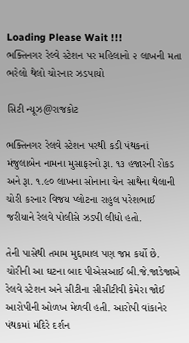Loading Please Wait !!!
ભક્તિનગર રેલ્વે સ્ટેશન પર મહિલાનો ૨ લાખની મતા ભરેલો થેલો ચોરનાર ઝડપાયો

સિટી ન્યૂઝ@રાજકોટ

ભક્તિનગર રેલવે સ્ટેશન પરથી કડી પંથકનાં મંજુલાબેન નામના મુસાફરનો રૂા. ૧૩ હજારની રોકડ અને રૂા. ૧.૯૦ લાખના સોનાના ચેન સાથેના થેલાની ચોરી કરનાર વિજય પ્લોટના રાહુલ પરેશભાઈ જરીયાને રેલવે પોલીસે ઝડપી લીધો હતો.

તેની પાસેથી તમામ મુદ્દામાલ પણ જપ્ત કર્યો છે. ચોરીની આ ઘટના બાદ પીએસઆઈ બી.જે.જાડેજાએ રેલવે સ્ટેશન અને સીટીના સીસીટીવી કેમેરા જોઈ આરોપીની ઓળખ મેળવી હતી. આરોપી વાંકાનેર પંથકમાં મંદિરે દર્શન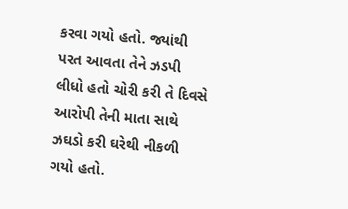કરવા ગયો હતો. જ્યાંથી પરત આવતા તેને ઝડપી લીધો હતો ચોરી કરી તે દિવસે આરોપી તેની માતા સાથે ઝઘડો કરી ઘરેથી નીકળી ગયો હતો.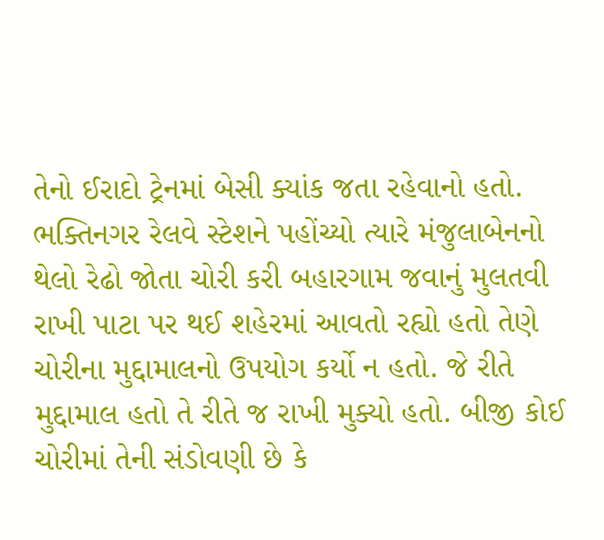તેનો ઈરાદો ટ્રેનમાં બેસી ક્યાંક જતા રહેવાનો હતો. ભક્તિનગર રેલવે સ્ટેશને પહોંચ્યો ત્યારે મંજુલાબેનનો થેલો રેઢો જોતા ચોરી કરી બહારગામ જવાનું મુલતવી રાખી પાટા પર થઈ શહેરમાં આવતો રહ્યો હતો તેણે ચોરીના મુદ્દામાલનો ઉપયોગ કર્યો ન હતો. જે રીતે મુદ્દામાલ હતો તે રીતે જ રાખી મુક્યો હતો. બીજી કોઈ ચોરીમાં તેની સંડોવણી છે કે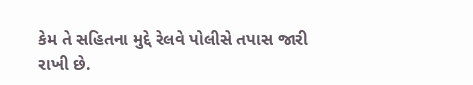કેમ તે સહિતના મુદ્દે રેલવે પોલીસે તપાસ જારી રાખી છે.